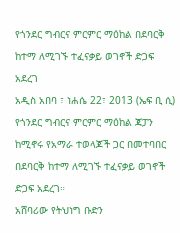የጎንደር ግብርና ምርምር ማዕከል በደባርቅ ከተማ ለሚገኙ ተፈናቃይ ወገኖች ድጋፍ አደረገ
አዲስ አበባ ፣ ነሐሴ 22፣ 2013 (ኤፍ ቢ ሲ) የጎንደር ግብርና ምርምር ማዕከል ጃፓን ከሚኖሩ የአማራ ተወላጆች ጋር በመተባበር በደባርቅ ከተማ ለሚገኙ ተፈናቃይ ወገኖች ድጋፍ አደረገ።
አሸባሪው የትህነግ ቡድን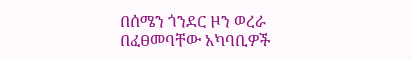በሰሜን ጎንደር ዞን ወረራ በፈፀመባቸው አካባቢዎች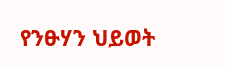የንፁሃን ህይወት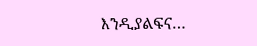እንዲያልፍና…